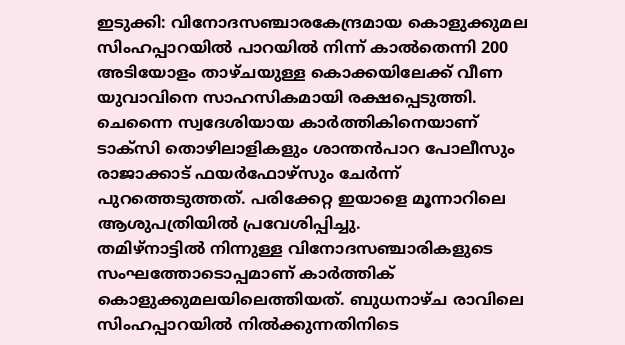ഇടുക്കി: വിനോദസഞ്ചാരകേന്ദ്രമായ കൊളുക്കുമല സിംഹപ്പാറയിൽ പാറയിൽ നിന്ന് കാൽതെന്നി 200 അടിയോളം താഴ്ചയുള്ള കൊക്കയിലേക്ക് വീണ യുവാവിനെ സാഹസികമായി രക്ഷപ്പെടുത്തി. ചെന്നൈ സ്വദേശിയായ കാർത്തികിനെയാണ് ടാക്സി തൊഴിലാളികളും ശാന്തൻപാറ പോലീസും രാജാക്കാട് ഫയർഫോഴ്സും ചേർന്ന് പുറത്തെടുത്തത്. പരിക്കേറ്റ ഇയാളെ മൂന്നാറിലെ ആശുപത്രിയിൽ പ്രവേശിപ്പിച്ചു.
തമിഴ്നാട്ടിൽ നിന്നുള്ള വിനോദസഞ്ചാരികളുടെ സംഘത്തോടൊപ്പമാണ് കാർത്തിക് കൊളുക്കുമലയിലെത്തിയത്. ബുധനാഴ്ച രാവിലെ സിംഹപ്പാറയിൽ നിൽക്കുന്നതിനിടെ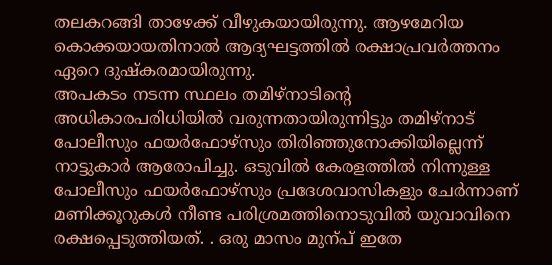തലകറങ്ങി താഴേക്ക് വീഴുകയായിരുന്നു. ആഴമേറിയ കൊക്കയായതിനാൽ ആദ്യഘട്ടത്തിൽ രക്ഷാപ്രവർത്തനം ഏറെ ദുഷ്കരമായിരുന്നു.
അപകടം നടന്ന സ്ഥലം തമിഴ്നാടിന്റെ അധികാരപരിധിയിൽ വരുന്നതായിരുന്നിട്ടും തമിഴ്നാട് പോലീസും ഫയർഫോഴ്സും തിരിഞ്ഞുനോക്കിയില്ലെന്ന് നാട്ടുകാർ ആരോപിച്ചു. ഒടുവിൽ കേരളത്തിൽ നിന്നുള്ള പോലീസും ഫയർഫോഴ്സും പ്രദേശവാസികളും ചേർന്നാണ് മണിക്കൂറുകൾ നീണ്ട പരിശ്രമത്തിനൊടുവിൽ യുവാവിനെ രക്ഷപ്പെടുത്തിയത്. . ഒരു മാസം മുന്പ് ഇതേ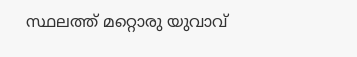സ്ഥലത്ത് മറ്റൊരു യുവാവ്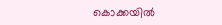കൊക്കയിൽ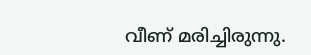വീണ് മരിച്ചിരുന്നു.